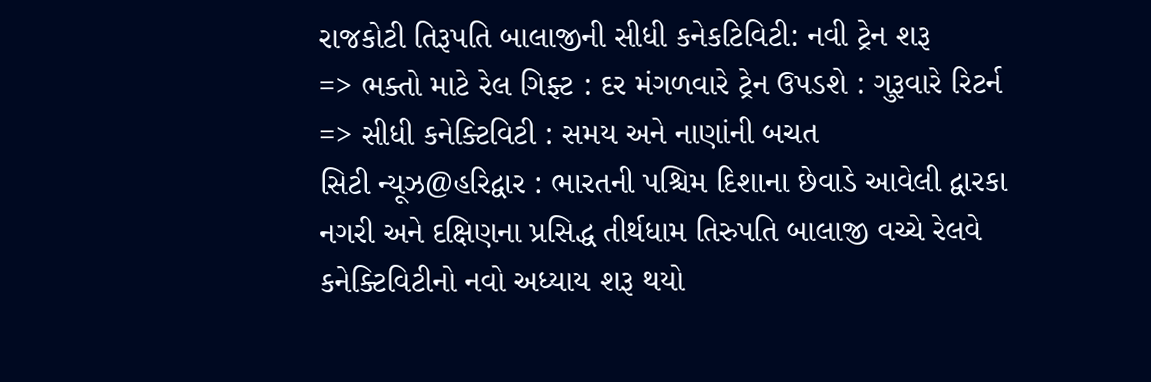રાજકોટી તિરૂપતિ બાલાજીની સીધી કનેકટિવિટી: નવી ટ્રેન શરૂ
=> ભક્તો માટે રેલ ગિફ્ટ : દર મંગળવારે ટ્રેન ઉપડશે : ગુરૂવારે રિટર્ન
=> સીધી કનેક્ટિવિટી : સમય અને નાણાંની બચત
સિટી ન્યૂઝ@હરિદ્વાર : ભારતની પશ્ચિમ દિશાના છેવાડે આવેલી દ્વારકા નગરી અને દક્ષિણના પ્રસિદ્ધ તીર્થધામ તિરુપતિ બાલાજી વચ્ચે રેલવે કનેક્ટિવિટીનો નવો અધ્યાય શરૂ થયો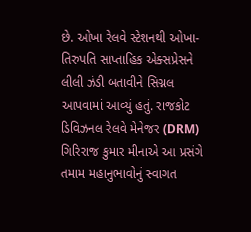છે. ઓખા રેલવે સ્ટેશનથી ઓખા-તિરુપતિ સાપ્તાહિક એક્સપ્રેસને લીલી ઝંડી બતાવીને સિગ્નલ આપવામાં આવ્યું હતું. રાજકોટ ડિવિઝનલ રેલવે મેનેજર (DRM) ગિરિરાજ કુમાર મીનાએ આ પ્રસંગે તમામ મહાનુભાવોનું સ્વાગત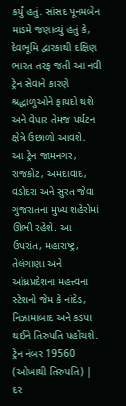કર્યું હતું. સાંસદ પૂનમબેન માડમે જણાવ્યું હતું કે, દેવભૂમિ દ્વારકાથી દક્ષિણ ભારત તરફ જતી આ નવી ટ્રેન સેવાને કારણે શ્રદ્ધાળુઓને ફાયદો થશે અને વેપાર તેમજ પર્યટન ક્ષેત્રે ઉછાળો આવશે.
આ ટ્રેન જામનગર, રાજકોટ, અમદાવાદ, વડોદરા અને સુરત જેવા ગુજરાતના મુખ્ય શહેરોમાં ઊભી રહેશે. આ ઉપરાંત, મહારાષ્ટ્ર, તેલંગાણા અને આંધ્રપ્રદેશના મહત્ત્વના સ્ટેશનો જેમ કે નાંદેડ, નિઝામાબાદ અને કડપા થઈને તિરુપતિ પહોંચશે.
ટ્રેન નંબર 19560 (ઓખાથી તિરુપતિ) | દર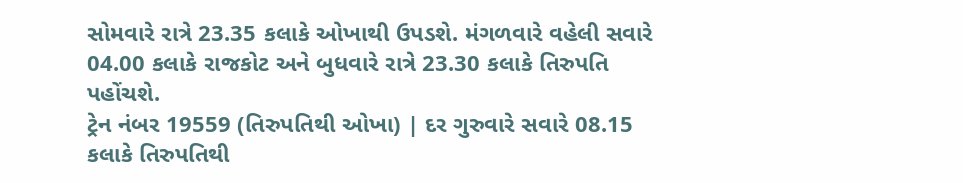સોમવારે રાત્રે 23.35 કલાકે ઓખાથી ઉપડશે. મંગળવારે વહેલી સવારે 04.00 કલાકે રાજકોટ અને બુધવારે રાત્રે 23.30 કલાકે તિરુપતિ પહોંચશે.
ટ્રેન નંબર 19559 (તિરુપતિથી ઓખા) | દર ગુરુવારે સવારે 08.15 કલાકે તિરુપતિથી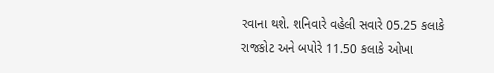રવાના થશે. શનિવારે વહેલી સવારે 05.25 કલાકે રાજકોટ અને બપોરે 11.50 કલાકે ઓખા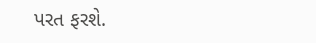પરત ફરશે.